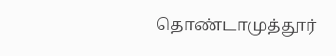தொண்டாமுத்தூர்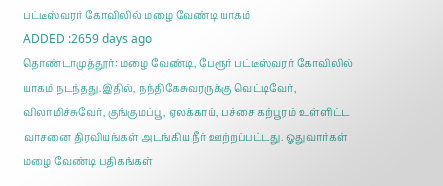பட்டீஸ்வரர் கோவிலில் மழை வேண்டி யாகம்
ADDED :2659 days ago
தொண்டாமுத்தூர்: மழை வேண்டி, பேரூர் பட்டீஸ்வரர் கோவிலில் யாகம் நடந்தது.இதில், நந்திகேசுவரருக்கு வெட்டிவேர், விலாமிச்சுவேர், குங்குமப்பூ, ஏலக்காய், பச்சை கற்பூரம் உள்ளிட்ட வாசனை திரவியங்கள் அடங்கிய நீர் ஊற்றப்பட்டது. ஓதுவார்கள் மழை வேண்டி பதிகங்கள்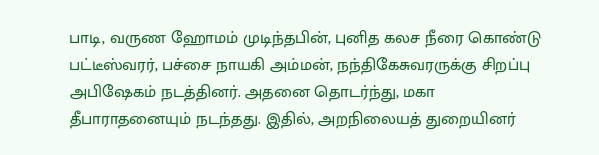பாடி, வருண ஹோமம் முடிந்தபின், புனித கலச நீரை கொண்டு பட்டீஸ்வரர், பச்சை நாயகி அம்மன், நந்திகேசுவரருக்கு சிறப்பு அபிஷேகம் நடத்தினர். அதனை தொடர்ந்து, மகா
தீபாராதனையும் நடந்தது. இதில், அறநிலையத் துறையினர்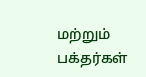மற்றும் பக்தர்கள்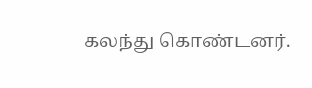கலந்து கொண்டனர்.